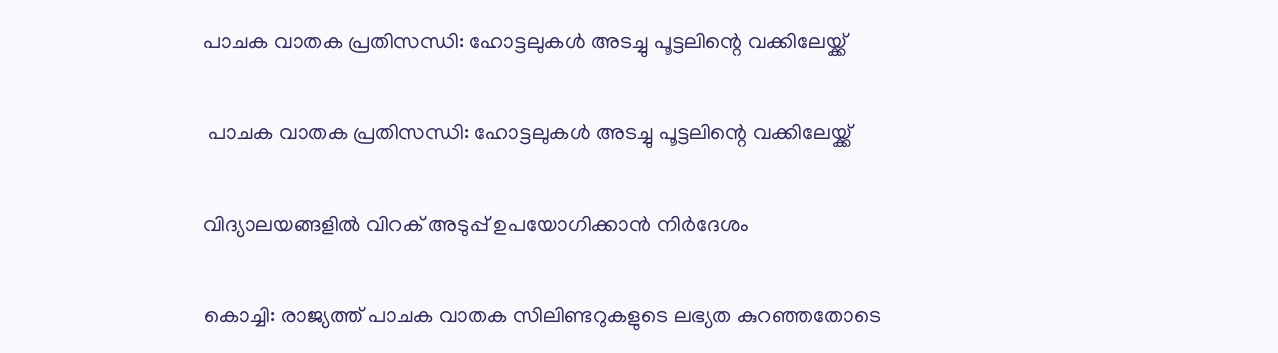പാചക വാതക പ്രതിസന്ധി: ഹോട്ടലുകള്‍ അടച്ചു പൂട്ടലിന്റെ വക്കിലേയ്ക്ക്

 പാചക വാതക പ്രതിസന്ധി: ഹോട്ടലുകള്‍ അടച്ചു പൂട്ടലിന്റെ വക്കിലേയ്ക്ക്

വിദ്യാലയങ്ങളില്‍ വിറക് അടുപ്പ് ഉപയോഗിക്കാന്‍ നിര്‍ദേശം

കൊച്ചി: രാജ്യത്ത് പാചക വാതക സിലിണ്ടറുകളുടെ ലഭ്യത കുറഞ്ഞതോടെ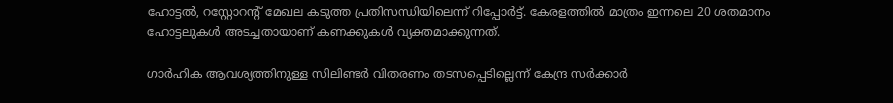ഹോട്ടല്‍, റസ്റ്റോറന്റ് മേഖല കടുത്ത പ്രതിസന്ധിയിലെന്ന് റിപ്പോര്‍ട്ട്. കേരളത്തില്‍ മാത്രം ഇന്നലെ 20 ശതമാനം ഹോട്ടലുകള്‍ അടച്ചതായാണ് കണക്കുകള്‍ വ്യക്തമാക്കുന്നത്.

ഗാര്‍ഹിക ആവശ്യത്തിനുള്ള സിലിണ്ടര്‍ വിതരണം തടസപ്പെടില്ലെന്ന് കേന്ദ്ര സര്‍ക്കാര്‍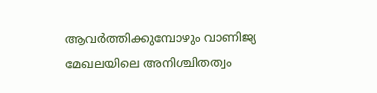ആവര്‍ത്തിക്കുമ്പോഴും വാണിജ്യ മേഖലയിലെ അനിശ്ചിതത്വം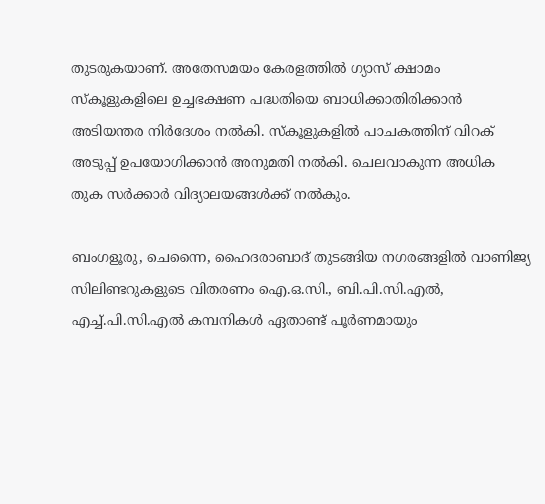തുടരുകയാണ്. അതേസമയം കേരളത്തില്‍ ഗ്യാസ് ക്ഷാമം സ്‌കൂളുകളിലെ ഉച്ചഭക്ഷണ പദ്ധതിയെ ബാധിക്കാതിരിക്കാന്‍ അടിയന്തര നിര്‍ദേശം നല്‍കി. സ്‌കൂളുകളില്‍ പാചകത്തിന് വിറക് അടുപ്പ് ഉപയോഗിക്കാന്‍ അനുമതി നല്‍കി. ചെലവാകുന്ന അധിക തുക സര്‍ക്കാര്‍ വിദ്യാലയങ്ങള്‍ക്ക് നല്‍കും.

ബംഗളൂരു, ചെന്നൈ, ഹൈദരാബാദ് തുടങ്ങിയ നഗരങ്ങളില്‍ വാണിജ്യ സിലിണ്ടറുകളുടെ വിതരണം ഐ.ഒ.സി., ബി.പി.സി.എല്‍, എച്ച്.പി.സി.എല്‍ കമ്പനികള്‍ ഏതാണ്ട് പൂര്‍ണമായും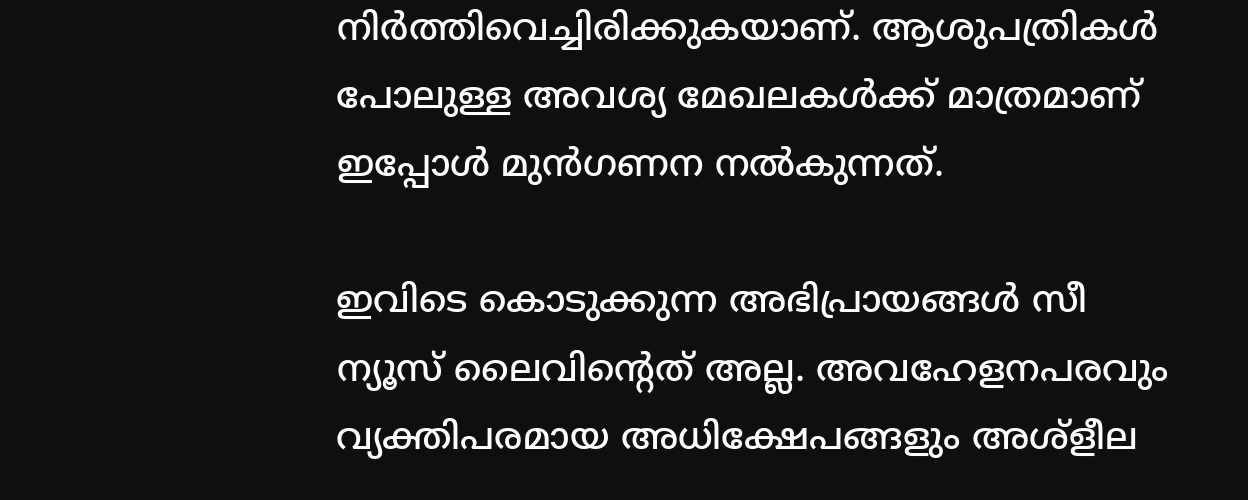നിര്‍ത്തിവെച്ചിരിക്കുകയാണ്. ആശുപത്രികള്‍ പോലുള്ള അവശ്യ മേഖലകള്‍ക്ക് മാത്രമാണ് ഇപ്പോള്‍ മുന്‍ഗണന നല്‍കുന്നത്.

ഇവിടെ കൊടുക്കുന്ന അഭിപ്രായങ്ങള്‍ സീ ന്യൂസ് ലൈവിന്റെത് അല്ല. അവഹേളനപരവും വ്യക്തിപരമായ അധിക്ഷേപങ്ങളും അശ്‌ളീല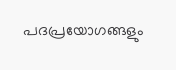പദപ്രയോഗങ്ങളും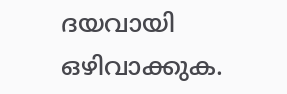ദയവായി ഒഴിവാക്കുക.